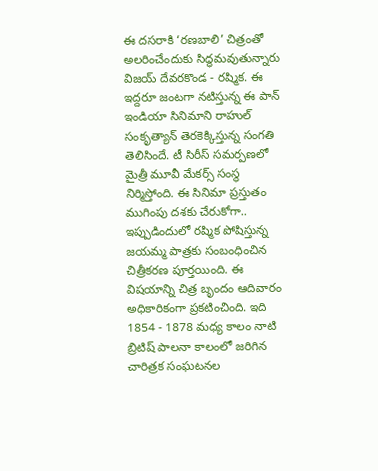ఈ దసరాకి ‘రణబాలి’ చిత్రంతో అలరించేందుకు సిద్ధమవుతున్నారు విజయ్‌ దేవరకొండ - రష్మిక. ఈ ఇద్దరూ జంటగా నటిస్తున్న ఈ పాన్‌ ఇండియా సినిమాని రాహుల్‌ సంకృత్యాన్‌ తెరకెక్కిస్తున్న సంగతి తెలిసిందే. టీ సిరీస్‌ సమర్పణలో మైత్రీ మూవీ మేకర్స్‌ సంస్థ నిర్మిస్తోంది. ఈ సినిమా ప్రస్తుతం ముగింపు దశకు చేరుకోగా.. ఇప్పుడిందులో రష్మిక పోషిస్తున్న జయమ్మ పాత్రకు సంబంధించిన చిత్రీకరణ పూర్తయింది. ఈ విషయాన్ని చిత్ర బృందం ఆదివారం అధికారికంగా ప్రకటించింది. ఇది 1854 - 1878 మధ్య కాలం నాటి బ్రిటిష్‌ పాలనా కాలంలో జరిగిన చారిత్రక సంఘటనల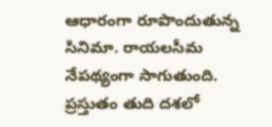ఆధారంగా రూపొందుతున్న సినిమా. రాయలసీమ నేపథ్యంగా సాగుతుంది. ప్రస్తుతం తుది దశలో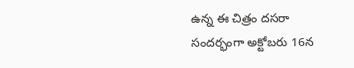ఉన్న ఈ చిత్రం దసరా సందర్భంగా అక్టోబరు 16న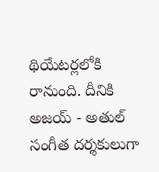థియేటర్లలోకి రానుంది. దీనికి అజయ్‌ - అతుల్‌ సంగీత దర్శకులుగా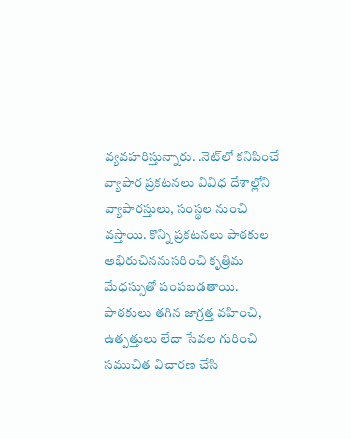వ్యవహరిస్తున్నారు. .నెట్‌లో కనిపించే వ్యాపార ప్రకటనలు వివిధ దేశాల్లోని వ్యాపారస్తులు, సంస్థల నుంచి వస్తాయి. కొన్ని ప్రకటనలు పాఠకుల అభిరుచిననుసరించి కృత్రిమ మేధస్సుతో పంపబడతాయి. పాఠకులు తగిన జాగ్రత్త వహించి, ఉత్పత్తులు లేదా సేవల గురించి సముచిత విచారణ చేసి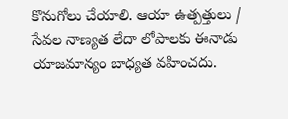కొనుగోలు చేయాలి. ఆయా ఉత్పత్తులు / సేవల నాణ్యత లేదా లోపాలకు ఈనాడు యాజమాన్యం బాధ్యత వహించదు.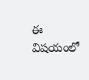ఈ విషయంలో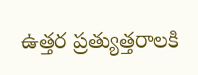ఉత్తర ప్రత్యుత్తరాలకి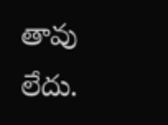తావు లేదు.